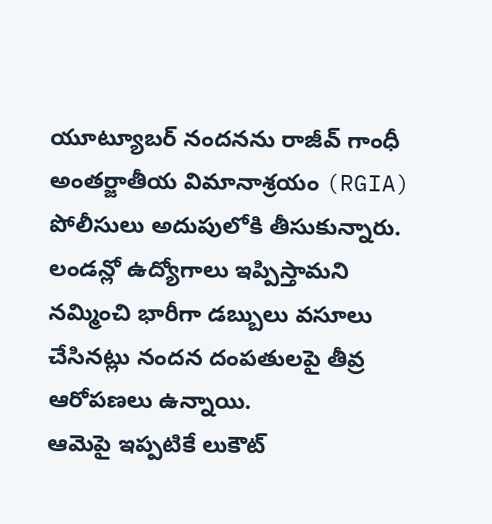యూట్యూబర్ నందనను రాజీవ్ గాంధీ అంతర్జాతీయ విమానాశ్రయం (RGIA) పోలీసులు అదుపులోకి తీసుకున్నారు. లండన్లో ఉద్యోగాలు ఇప్పిస్తామని నమ్మించి భారీగా డబ్బులు వసూలు చేసినట్లు నందన దంపతులపై తీవ్ర ఆరోపణలు ఉన్నాయి.
ఆమెపై ఇప్పటికే లుకౌట్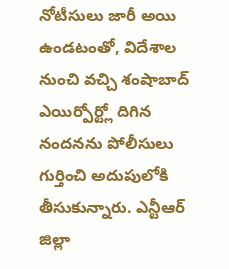నోటీసులు జారీ అయి ఉండటంతో, విదేశాల నుంచి వచ్చి శంషాబాద్ ఎయిర్పోర్ట్లో దిగిన నందనను పోలీసులు గుర్తించి అదుపులోకి తీసుకున్నారు. ఎన్టీఆర్ జిల్లా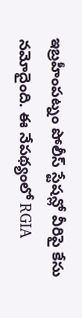ఇబ్రహీంపట్నం పోలీస్ స్టేషన్లో వీరిపై కేసు నమోదైంది. ఈ నేపథ్యంలో RGIA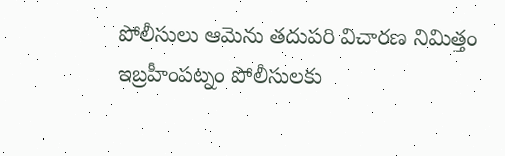పోలీసులు ఆమెను తదుపరి విచారణ నిమిత్తం ఇబ్రహీంపట్నం పోలీసులకు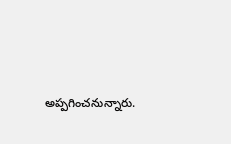అప్పగించనున్నారు.